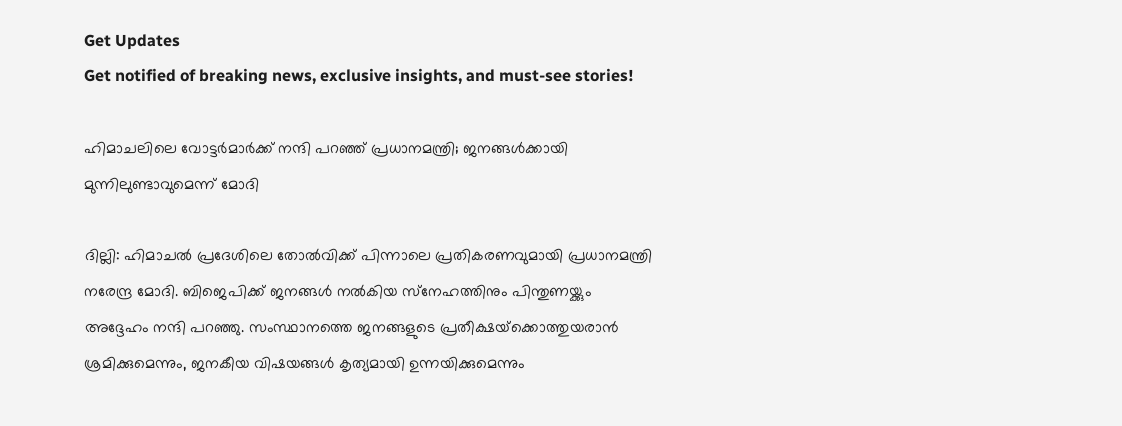Get Updates
Get notified of breaking news, exclusive insights, and must-see stories!

ഹിമാചലിലെ വോട്ടര്‍മാര്‍ക്ക് നന്ദി പറഞ്ഞ് പ്രധാനമന്ത്രി; ജനങ്ങള്‍ക്കായി മുന്നിലുണ്ടാവുമെന്ന് മോദി

ദില്ലി: ഹിമാചല്‍ പ്രദേശിലെ തോല്‍വിക്ക് പിന്നാലെ പ്രതികരണവുമായി പ്രധാനമന്ത്രി നരേന്ദ്ര മോദി. ബിജെപിക്ക് ജനങ്ങള്‍ നല്‍കിയ സ്‌നേഹത്തിനും പിന്തുണയ്ക്കും അദ്ദേഹം നന്ദി പറഞ്ഞു. സംസ്ഥാനത്തെ ജനങ്ങളുടെ പ്രതീക്ഷയ്‌ക്കൊത്തുയരാന്‍ ശ്രമിക്കുമെന്നും, ജനകീയ വിഷയങ്ങള്‍ കൃത്യമായി ഉന്നയിക്കുമെന്നും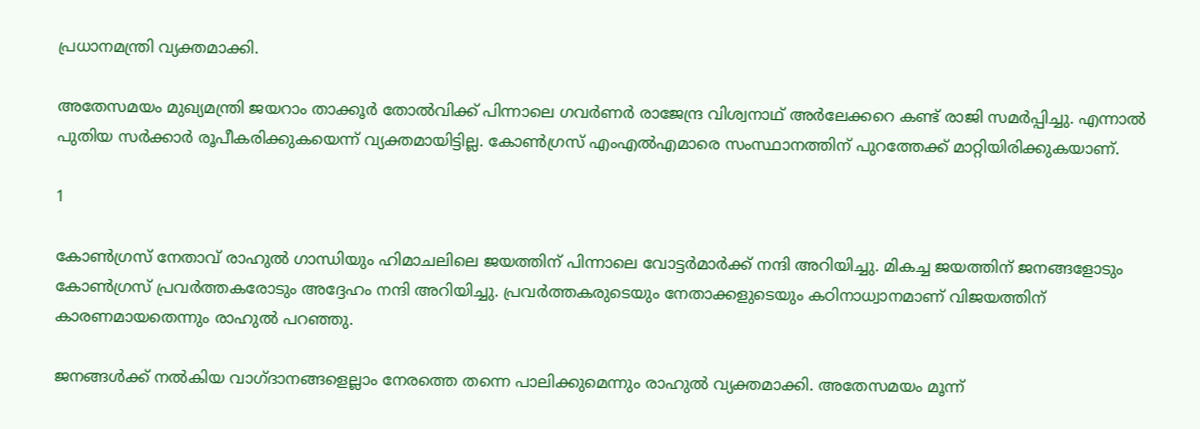പ്രധാനമന്ത്രി വ്യക്തമാക്കി.

അതേസമയം മുഖ്യമന്ത്രി ജയറാം താക്കൂര്‍ തോല്‍വിക്ക് പിന്നാലെ ഗവര്‍ണര്‍ രാജേന്ദ്ര വിശ്വനാഥ് അര്‍ലേക്കറെ കണ്ട് രാജി സമര്‍പ്പിച്ചു. എന്നാല്‍ പുതിയ സര്‍ക്കാര്‍ രൂപീകരിക്കുകയെന്ന് വ്യക്തമായിട്ടില്ല. കോണ്‍ഗ്രസ് എംഎല്‍എമാരെ സംസ്ഥാനത്തിന് പുറത്തേക്ക് മാറ്റിയിരിക്കുകയാണ്.

1

കോണ്‍ഗ്രസ് നേതാവ് രാഹുല്‍ ഗാന്ധിയും ഹിമാചലിലെ ജയത്തിന് പിന്നാലെ വോട്ടര്‍മാര്‍ക്ക് നന്ദി അറിയിച്ചു. മികച്ച ജയത്തിന് ജനങ്ങളോടും കോണ്‍ഗ്രസ് പ്രവര്‍ത്തകരോടും അദ്ദേഹം നന്ദി അറിയിച്ചു. പ്രവര്‍ത്തകരുടെയും നേതാക്കളുടെയും കഠിനാധ്വാനമാണ് വിജയത്തിന് കാരണമായതെന്നും രാഹുല്‍ പറഞ്ഞു.

ജനങ്ങള്‍ക്ക് നല്‍കിയ വാഗ്ദാനങ്ങളെല്ലാം നേരത്തെ തന്നെ പാലിക്കുമെന്നും രാഹുല്‍ വ്യക്തമാക്കി. അതേസമയം മൂന്ന്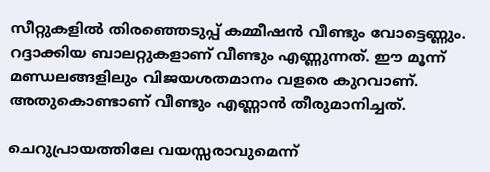സീറ്റുകളില്‍ തിരഞ്ഞെടുപ്പ് കമ്മീഷന്‍ വീണ്ടും വോട്ടെണ്ണും. റദ്ദാക്കിയ ബാലറ്റുകളാണ് വീണ്ടും എണ്ണുന്നത്. ഈ മൂന്ന് മണ്ഡലങ്ങളിലും വിജയശതമാനം വളരെ കുറവാണ്. അതുകൊണ്ടാണ് വീണ്ടും എണ്ണാന്‍ തീരുമാനിച്ചത്.

ചെറുപ്രായത്തിലേ വയസ്സരാവുമെന്ന്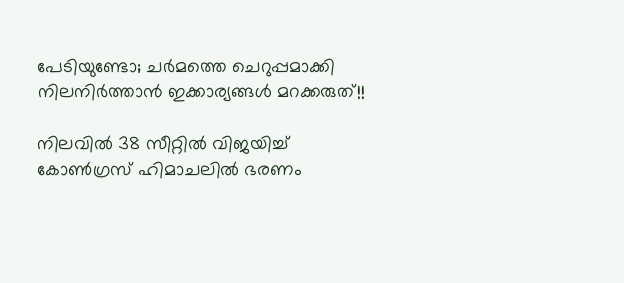പേടിയുണ്ടോ; ചര്‍മത്തെ ചെറുപ്പമാക്കി നിലനിര്‍ത്താന്‍ ഇക്കാര്യങ്ങള്‍ മറക്കരുത്!!

നിലവില്‍ 38 സീറ്റില്‍ വിജയിച്ച് കോണ്‍ഗ്രസ് ഹിമാചലില്‍ ഭരണം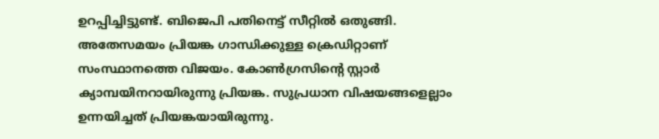ഉറപ്പിച്ചിട്ടുണ്ട്. ബിജെപി പതിനെട്ട് സീറ്റില്‍ ഒതുങ്ങി. അതേസമയം പ്രിയങ്ക ഗാന്ധിക്കുള്ള ക്രെഡിറ്റാണ് സംസ്ഥാനത്തെ വിജയം. കോണ്‍ഗ്രസിന്റെ സ്റ്റാര്‍ ക്യാമ്പയിനറായിരുന്നു പ്രിയങ്ക. സുപ്രധാന വിഷയങ്ങളെല്ലാം ഉന്നയിച്ചത് പ്രിയങ്കയായിരുന്നു.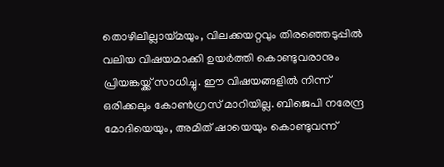തൊഴിലില്ലായ്മയും, വിലക്കയറ്റവും തിരഞ്ഞെടുപ്പില്‍ വലിയ വിഷയമാക്കി ഉയര്‍ത്തി കൊണ്ടുവരാനും പ്രിയങ്കയ്ക്ക് സാധിച്ചു. ഈ വിഷയങ്ങളില്‍ നിന്ന് ഒരിക്കലും കോണ്‍ഗ്രസ് മാറിയില്ല. ബിജെപി നരേന്ദ്ര മോദിയെയും, അമിത് ഷായെയും കൊണ്ടുവന്ന്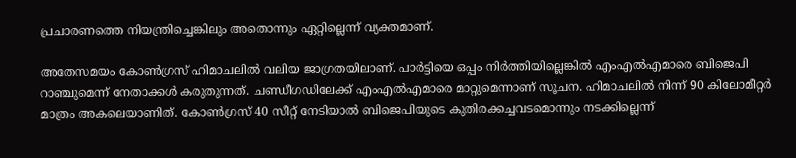പ്രചാരണത്തെ നിയന്ത്രിച്ചെങ്കിലും അതൊന്നും ഏറ്റില്ലെന്ന് വ്യക്തമാണ്.

അതേസമയം കോണ്‍ഗ്രസ് ഹിമാചലില്‍ വലിയ ജാഗ്രതയിലാണ്. പാര്‍ട്ടിയെ ഒപ്പം നിര്‍ത്തിയില്ലെങ്കില്‍ എംഎല്‍എമാരെ ബിജെപി റാഞ്ചുമെന്ന് നേതാക്കള്‍ കരുതുന്നത്. ചണ്ഡീഗഡിലേക്ക് എംഎല്‍എമാരെ മാറ്റുമെന്നാണ് സൂചന. ഹിമാചലില്‍ നിന്ന് 90 കിലോമീറ്റര്‍ മാത്രം അകലെയാണിത്. കോണ്‍ഗ്രസ് 40 സീറ്റ് നേടിയാല്‍ ബിജെപിയുടെ കുതിരക്കച്ചവടമൊന്നും നടക്കില്ലെന്ന്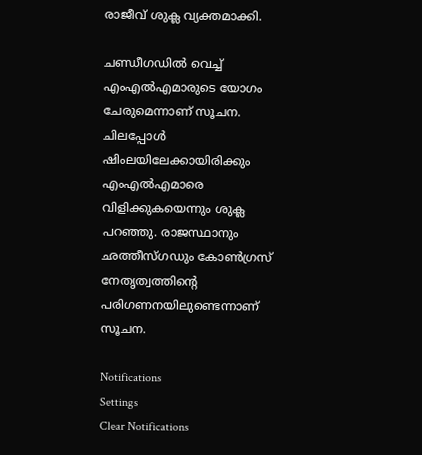രാജീവ് ശുക്ല വ്യക്തമാക്കി.

ചണ്ഡീഗഡില്‍ വെച്ച് എംഎല്‍എമാരുടെ യോഗം ചേരുമെന്നാണ് സൂചന. ചിലപ്പോള്‍ ഷിംലയിലേക്കായിരിക്കും എംഎല്‍എമാരെ വിളിക്കുകയെന്നും ശുക്ല പറഞ്ഞു. രാജസ്ഥാനും ഛത്തീസ്ഗഡും കോണ്‍ഗ്രസ് നേതൃത്വത്തിന്റെ പരിഗണനയിലുണ്ടെന്നാണ് സൂചന.

Notifications
Settings
Clear Notifications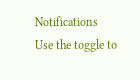Notifications
Use the toggle to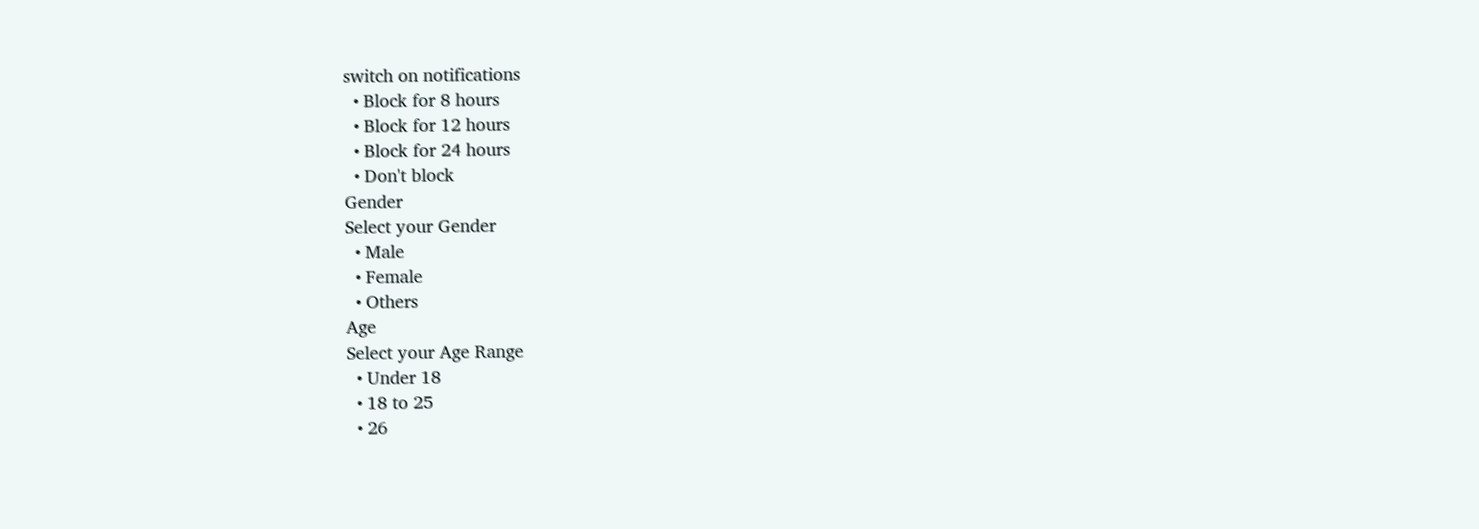switch on notifications
  • Block for 8 hours
  • Block for 12 hours
  • Block for 24 hours
  • Don't block
Gender
Select your Gender
  • Male
  • Female
  • Others
Age
Select your Age Range
  • Under 18
  • 18 to 25
  • 26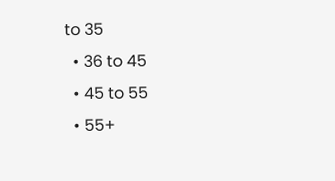to 35
  • 36 to 45
  • 45 to 55
  • 55+